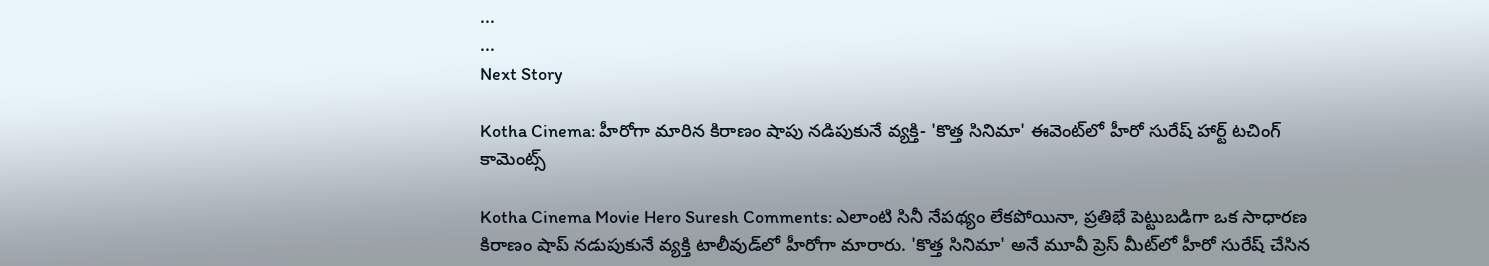...
...
Next Story

Kotha Cinema: హీరోగా మారిన కిరాణం షాపు నడిపుకునే వ్యక్తి- 'కొత్త సినిమా' ఈవెంట్‌‌లో హీరో సురేష్ హార్ట్ టచింగ్ కామెంట్స్

Kotha Cinema Movie Hero Suresh Comments: ఎలాంటి సినీ నేపథ్యం లేకపోయినా, ప్రతిభే పెట్టుబడిగా ఒక సాధారణ కిరాణం షాప్ నడుపుకునే వ్యక్తి టాలీవుడ్‌లో హీరోగా మారారు. 'కొత్త సినిమా' అనే మూవీ ప్రెస్ మీట్‌లో హీరో సురేష్ చేసిన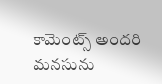కామెంట్స్ అందరి మనసును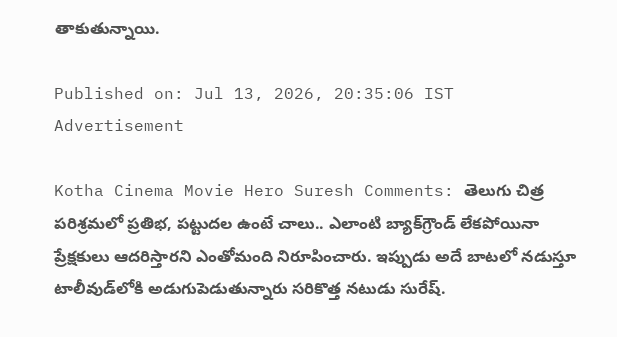తాకుతున్నాయి.

Published on: Jul 13, 2026, 20:35:06 IST
Advertisement

Kotha Cinema Movie Hero Suresh Comments: తెలుగు చిత్ర పరిశ్రమలో ప్రతిభ, పట్టుదల ఉంటే చాలు.. ఎలాంటి బ్యాక్‌గ్రౌండ్ లేకపోయినా ప్రేక్షకులు ఆదరిస్తారని ఎంతోమంది నిరూపించారు. ఇప్పుడు అదే బాటలో నడుస్తూ టాలీవుడ్‌లోకి అడుగుపెడుతున్నారు సరికొత్త నటుడు సురేష్.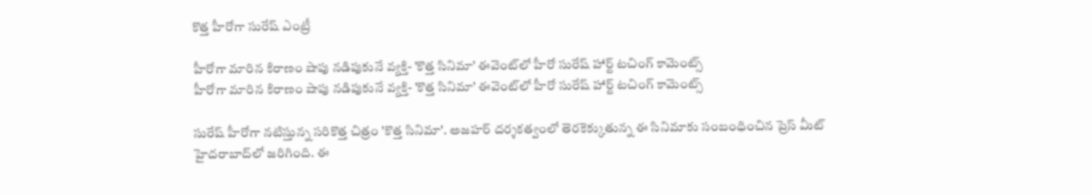కొత్త హీరోగా సురేష్ ఎంట్రీ

హీరోగా మారిన కిరాణం షాపు నడిపుకునే వ్యక్తి- 'కొత్త సినిమా' ఈవెంట్‌‌లో హీరో సురేష్ హార్ట్ టచింగ్ కామెంట్స్
హీరోగా మారిన కిరాణం షాపు నడిపుకునే వ్యక్తి- 'కొత్త సినిమా' ఈవెంట్‌‌లో హీరో సురేష్ హార్ట్ టచింగ్ కామెంట్స్

సురేష్ హీరోగా నటిస్తున్న సరికొత్త చిత్రం 'కొత్త సినిమా'. అజహర్ దర్శకత్వంలో తెరకెక్కుతున్న ఈ సినిమాకు సంబంధించిన ప్రెస్ మీట్ హైదరాబాద్‌లో జరిగింది. ఈ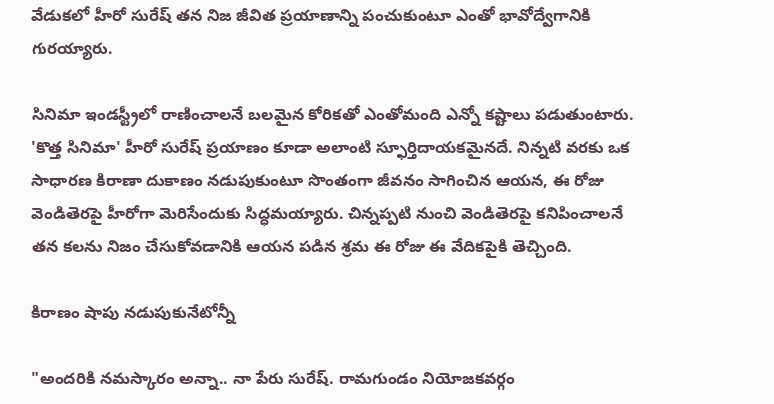వేడుకలో హీరో సురేష్ తన నిజ జీవిత ప్రయాణాన్ని పంచుకుంటూ ఎంతో భావోద్వేగానికి గురయ్యారు.

సినిమా ఇండస్ట్రీలో రాణించాలనే బలమైన కోరికతో ఎంతోమంది ఎన్నో కష్టాలు పడుతుంటారు. 'కొత్త సినిమా' హీరో సురేష్ ప్రయాణం కూడా అలాంటి స్ఫూర్తిదాయకమైనదే. నిన్నటి వరకు ఒక సాధారణ కిరాణా దుకాణం నడుపుకుంటూ సొంతంగా జీవనం సాగించిన ఆయన, ఈ రోజు వెండితెరపై హీరోగా మెరిసేందుకు సిద్ధమయ్యారు. చిన్నప్పటి నుంచి వెండితెరపై కనిపించాలనే తన కలను నిజం చేసుకోవడానికి ఆయన పడిన శ్రమ ఈ రోజు ఈ వేదికపైకి తెచ్చింది.

కిరాణం షాపు నడుపుకునేటోన్నీ

"అందరికి నమస్కారం అన్నా.. నా పేరు సురేష్. రామగుండం నియోజకవర్గం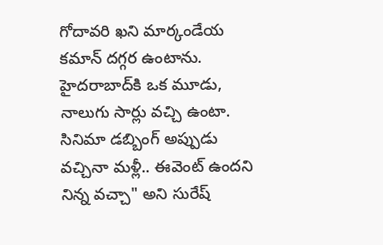గోదావరి ఖని మార్కండేయ కమాన్ దగ్గర ఉంటాను. హైదరాబాద్‌కి ఒక మూడు, నాలుగు సార్లు వచ్చి ఉంటా. సినిమా డబ్బింగ్ అప్పుడు వచ్చినా మళ్లీ.. ఈవెంట్ ఉందని నిన్న వచ్చా" అని సురేష్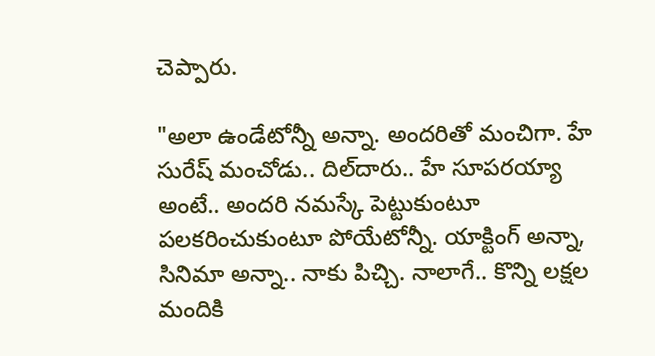చెప్పారు.

"అలా ఉండేటోన్నీ అన్నా. అందరితో మంచిగా. హే సురేష్ మంచోడు.. దిల్‌దారు.. హే సూపరయ్యా అంటే.. అందరి నమస్కే పెట్టుకుంటూ పలకరించుకుంటూ పోయేటోన్నీ. యాక్టింగ్ అన్నా, సినిమా అన్నా.. నాకు పిచ్చి. నాలాగే.. కొన్ని లక్షల మందికి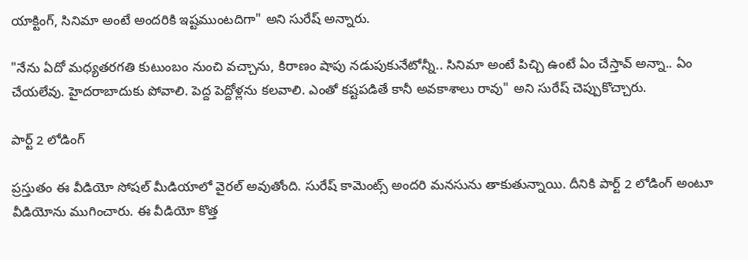యాక్టింగ్, సినిమా అంటే అందరికి ఇష్టముంటదిగా" అని సురేష్ అన్నారు.

"నేను ఏదో మధ్యతరగతి కుటుంబం నుంచి వచ్చాను, కిరాణం షాపు నడుపుకునేటోన్నీ.. సినిమా అంటే పిచ్చి ఉంటే ఏం చేస్తావ్ అన్నా.. ఏం చేయలేవు. హైదరాబాదుకు పోవాలి. పెద్ద పెద్దోళ్లను కలవాలి. ఎంతో కష్టపడితే కానీ అవకాశాలు రావు" అని సురేష్ చెప్పుకొచ్చారు.

పార్ట్ 2 లోడింగ్

ప్రస్తుతం ఈ వీడియో సోషల్ మీడియాలో వైరల్ అవుతోంది. సురేష్ కామెంట్స్ అందరి మనసును తాకుతున్నాయి. దీనికి పార్ట్ 2 లోడింగ్ అంటూ వీడియోను ముగించారు. ఈ వీడియో కొత్త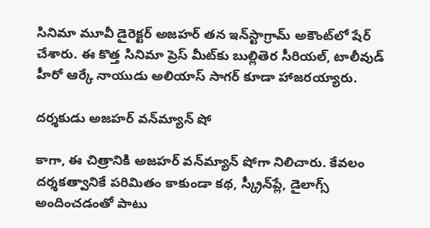సినిమా మూవీ డైరెక్టర్ అజహర్ తన ఇన్‌స్టాగ్రామ్ అకౌంట్‌లో షేర్ చేశారు. ఈ కొత్త సినిమా ప్రెస్ మీట్‌కు బుల్లితెర సీరియల్, టాలీవుడ్ హీరో ఆర్కే నాయుడు అలియాస్ సాగర్ కూడా హాజరయ్యారు.

దర్శకుడు అజహర్ వన్‌మ్యాన్ షో

కాగా, ఈ చిత్రానికి అజహర్ వన్‌మ్యాన్ షోగా నిలిచారు. కేవలం దర్శకత్వానికే పరిమితం కాకుండా కథ, స్క్రీన్‌ప్లే, డైలాగ్స్ అందించడంతో పాటు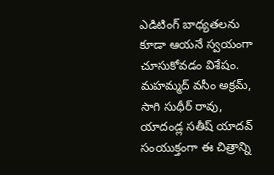ఎడిటింగ్ బాధ్యతలను కూడా ఆయనే స్వయంగా చూసుకోవడం విశేషం. మహమ్మద్ వసీం అక్రమ్, సాగి సుధీర్ రావు, యాదండ్ల సతీష్ యాదవ్ సంయుక్తంగా ఈ చిత్రాన్ని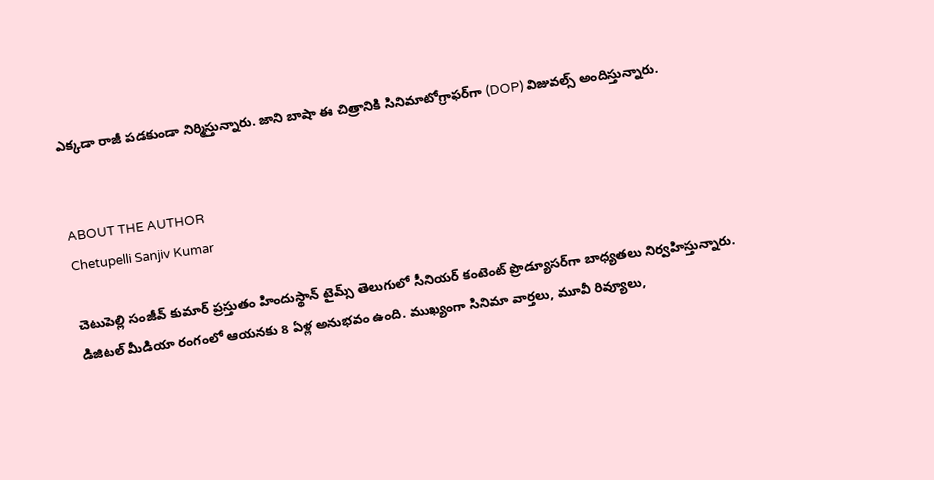ఎక్కడా రాజీ పడకుండా నిర్మిస్తున్నారు. జాని బాషా ఈ చిత్రానికి సినిమాటోగ్రాఫర్‌గా (DOP) విజువల్స్ అందిస్తున్నారు.


ABOUT THE AUTHOR
Chetupelli Sanjiv Kumar

చెటుపెల్లి సంజీవ్ కుమార్ ప్రస్తుతం హిందుస్థాన్ టైమ్స్ తెలుగులో సీనియర్ కంటెంట్ ప్రొడ్యూసర్‌గా బాధ్యతలు నిర్వహిస్తున్నారు. డిజిటల్ మీడియా రంగంలో ఆయనకు 8 ఏళ్ల అనుభవం ఉంది. ముఖ్యంగా సినిమా వార్తలు, మూవీ రివ్యూలు,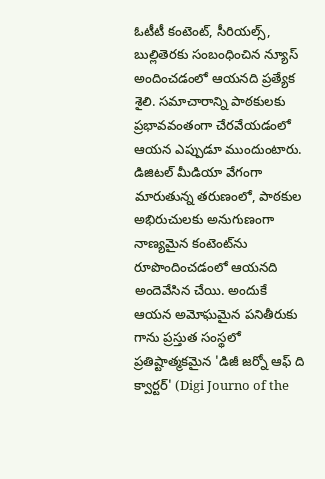ఓటీటీ కంటెంట్, సీరియల్స్, బుల్లితెరకు సంబంధించిన న్యూస్ అందించడంలో ఆయనది ప్రత్యేక శైలి. సమాచారాన్ని పాఠకులకు ప్రభావవంతంగా చేరవేయడంలో ఆయన ఎప్పుడూ ముందుంటారు. డిజిటల్ మీడియా వేగంగా మారుతున్న తరుణంలో, పాఠకుల అభిరుచులకు అనుగుణంగా నాణ్యమైన కంటెంట్‌ను రూపొందించడంలో ఆయనది అందెవేసిన చేయి. అందుకే ఆయన అమోఘమైన పనితీరుకు గాను ప్రస్తుత సంస్థలో ప్రతిష్టాత్మకమైన 'డిజీ జర్నో ఆఫ్ ది క్వార్టర్' (Digi Journo of the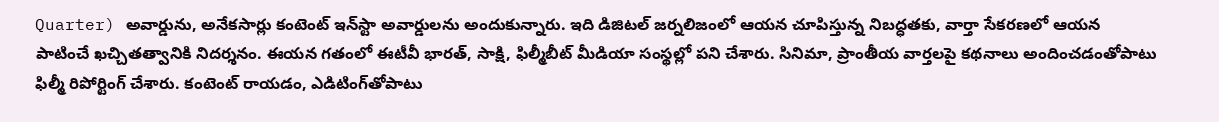Quarter) అవార్డును, అనేకసార్లు కంటెంట్ ఇన్‌స్టా అవార్డులను అందుకున్నారు. ఇది డిజిటల్ జర్నలిజంలో ఆయన చూపిస్తున్న నిబద్ధతకు, వార్తా సేకరణలో ఆయన పాటించే ఖచ్చితత్వానికి నిదర్శనం. ఈయన గతంలో ఈటీవీ భారత్, సాక్షి, ఫిల్మీబీట్ మీడియా సంస్థల్లో పని చేశారు. సినిమా, ప్రాంతీయ వార్తలపై కథనాలు అందించడంతోపాటు ఫిల్మీ రిపోర్టింగ్ చేశారు. కంటెంట్ రాయడం, ఎడిటింగ్‌తోపాటు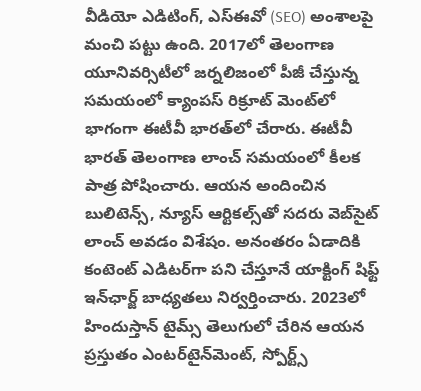వీడియో ఎడిటింగ్, ఎస్‌ఈవో (SEO) అంశాలపై మంచి పట్టు ఉంది. 2017లో తెలంగాణ యూనివర్సిటీలో జర్నలిజంలో పీజీ చేస్తున్న సమయంలో క్యాంపస్ రిక్రూట్ మెంట్‌లో భాగంగా ఈటీవీ భారత్‌లో చేరారు. ఈటీవీ భారత్ తెలంగాణ లాంచ్ సమయంలో కీలక పాత్ర పోషించారు. ఆయన అందించిన బులిటెన్స్, న్యూస్ ఆర్టికల్స్‌తో సదరు వెబ్‌సైట్ లాంచ్ అవడం విశేషం. అనంతరం ఏడాదికి కంటెంట్ ఎడిటర్‌గా పని చేస్తూనే యాక్టింగ్ షిఫ్ట్ ఇన్‌ఛార్జ్ బాధ్యతలు నిర్వర్తించారు. 2023లో హిందుస్తాన్ టైమ్స్ తెలుగులో చేరిన ఆయన ప్రస్తుతం ఎంటర్‌టైన్‌మెంట్, స్పోర్ట్స్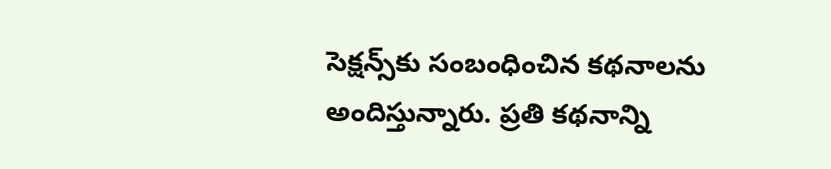సెక్షన్స్‌కు సంబంధించిన కథనాలను అందిస్తున్నారు. ప్రతి కథనాన్ని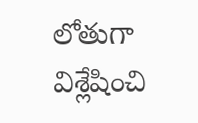లోతుగా విశ్లేషించి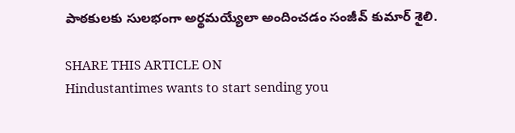పాఠకులకు సులభంగా అర్థమయ్యేలా అందించడం సంజీవ్ కుమార్ శైలి.

SHARE THIS ARTICLE ON
Hindustantimes wants to start sending you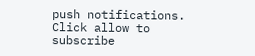push notifications. Click allow to subscribe